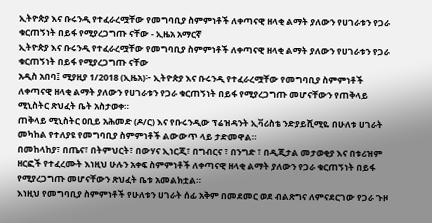ኢትዮጵያ እና ቡሩንዲ የተፈራረሟቸው የመግባቢያ ስምምነቶች ለቀጣናዊ ዘላቂ ልማት ያለውን የሀገራቱን የጋራ ቁርጠኝነት በይፋ የሚያረጋግጡ ናቸው - ኢዜአ አማርኛ
ኢትዮጵያ እና ቡሩንዲ የተፈራረሟቸው የመግባቢያ ስምምነቶች ለቀጣናዊ ዘላቂ ልማት ያለውን የሀገራቱን የጋራ ቁርጠኝነት በይፋ የሚያረጋግጡ ናቸው
አዲስ አበባ፤ ሚያዚያ 1/2018 (ኢዜአ)፦ ኢትዮጵያ እና ቡሩንዲ የተፈራረሟቸው የመግባቢያ ስምምነቶች ለቀጣናዊ ዘላቂ ልማት ያለውን የሀገራቱን የጋራ ቁርጠኝነት በይፋ የሚያረጋግጡ መሆናቸውን የጠቅላይ ሚኒስትር ጽህፈት ቤት አስታወቀ።
ጠቅላይ ሚኒስትር ዐቢይ አሕመድ (ዶ/ር) እና የቡሩንዲው ፕሬዝዳንት ኢቫሪስቴ ንድያይሺሚዬ በሁለቱ ሀገራት መካከል የተለያዩ የመግባቢያ ስምምነቶች ልውውጥ ላይ ታድመዋል።
በመከላከያ፣ በጤና፣ በትምህርት፣ በውሃና ኢነርጂ፣ በግብርና ፣ በንግድ ፣ በዲጂታል መታወቂያ እና በቱሪዝም ዘርፎች የተፈረሙት እነዚህ ሁሉን አቀፍ ስምምነቶች ለቀጣናዊ ዘላቂ ልማት ያለውን የጋራ ቁርጠኝነት በይፋ የሚያረጋግጡ መሆናቸውን ጽህፈት ቤቱ አመልክቷል።
እነዚህ የመግባቢያ ስምምነቶች የሁለቱን ሀገራት ሰፊ አቅም በመደመር ወደ ብልጽግና ለምናደርገው የጋራ ጉዞ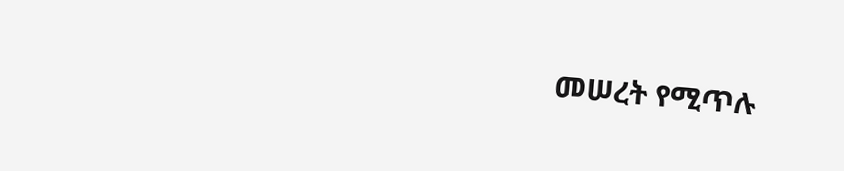መሠረት የሚጥሉ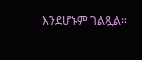እንደሆኑም ገልጿል።